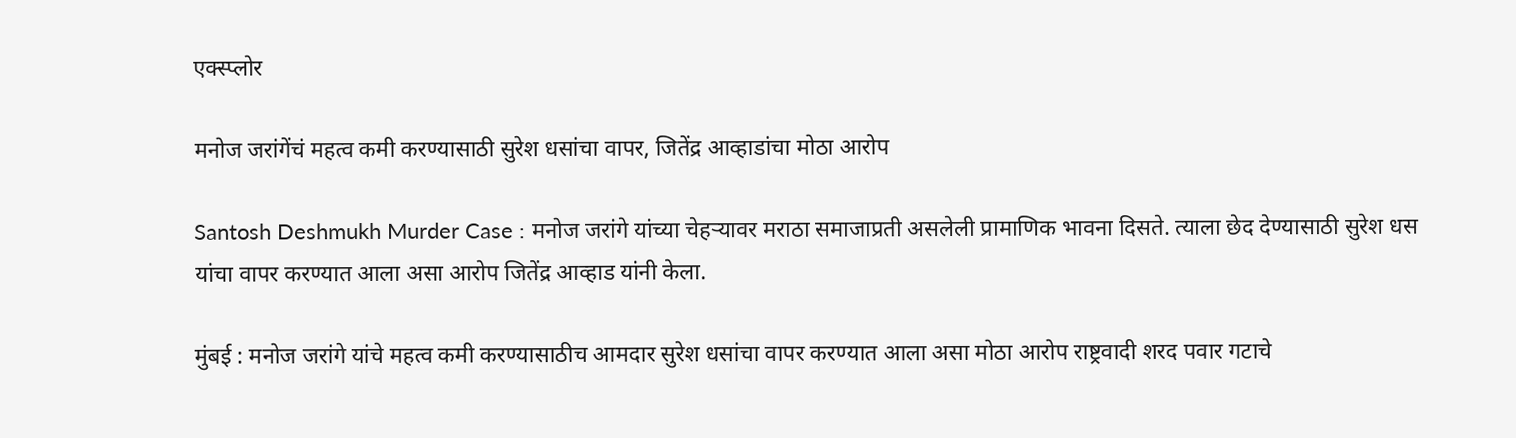एक्स्प्लोर

मनोज जरांगेंचं महत्व कमी करण्यासाठी सुरेश धसांचा वापर, जितेंद्र आव्हाडांचा मोठा आरोप

Santosh Deshmukh Murder Case : मनोज जरांगे यांच्या चेहऱ्यावर मराठा समाजाप्रती असलेली प्रामाणिक भावना दिसते. त्याला छेद देण्यासाठी सुरेश धस यांचा वापर करण्यात आला असा आरोप जितेंद्र आव्हाड यांनी केला.

मुंबई : मनोज जरांगे यांचे महत्व कमी करण्यासाठीच आमदार सुरेश धसांचा वापर करण्यात आला असा मोठा आरोप राष्ट्रवादी शरद पवार गटाचे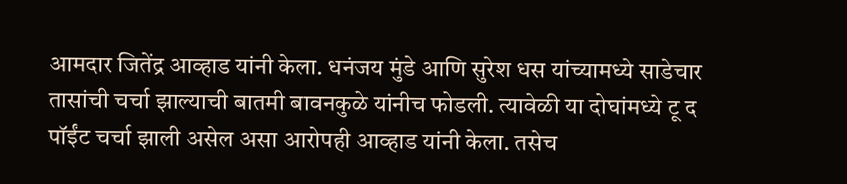आमदार जितेंद्र आव्हाड यांनी केला. धनंजय मुंडे आणि सुरेश धस यांच्यामध्ये साडेचार तासांची चर्चा झाल्याची बातमी बावनकुळे यांनीच फोडली. त्यावेळी या दोघांमध्ये टू द पॉईंट चर्चा झाली असेल असा आरोपही आव्हाड यांनी केला. तसेच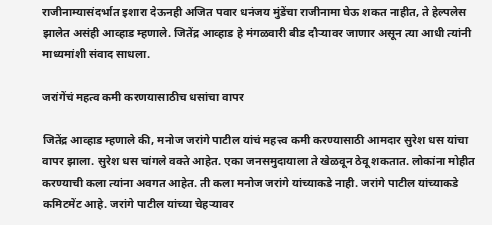राजीनाम्यासंदर्भात इशारा देऊनही अजित पवार धनंजय मुंडेंचा राजीनामा घेऊ शकत नाहीत, ते हेल्पलेस झालेत असंही आव्हाड म्हणाले. जितेंद्र आव्हाड हे मंगळवारी बीड दौऱ्यावर जाणार असून त्या आधी त्यांनी माध्यमांशी संवाद साधला.

जरांगेंचं महत्व कमी करणयासाठीच धसांचा वापर

जितेंद्र आव्हाड म्हणाले की, मनोज जरांगे पाटील यांचं महत्त्व कमी करण्यासाठी आमदार सुरेश धस यांचा वापर झाला. सुरेश धस चांगले वक्ते आहेत. एका जनसमुदायाला ते खेळवून ठेवू शकतात. लोकांना मोहीत करण्याची कला त्यांना अवगत आहेत. ती कला मनोज जरांगे यांच्याकडे नाही. जरांगे पाटील यांच्याकडे कमिटमेंट आहे. जरांगे पाटील यांच्या चेहऱ्यावर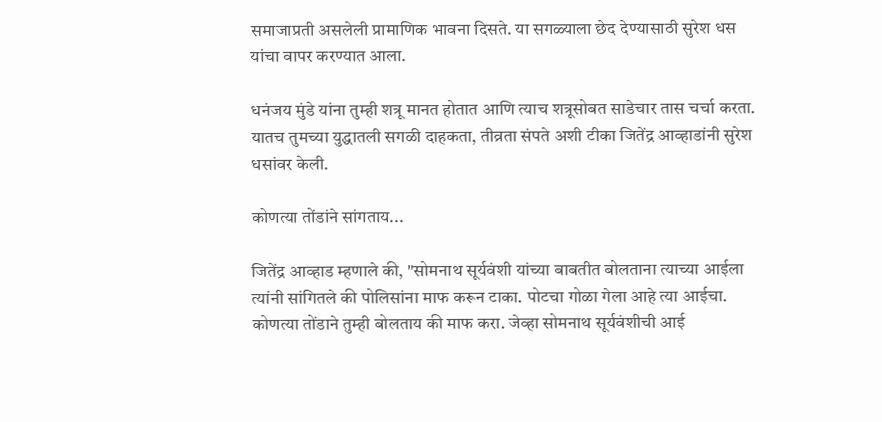समाजाप्रती असलेली प्रामाणिक भावना दिसते. या सगळ्याला छेद देण्यासाठी सुरेश धस यांचा वापर करण्यात आला.

धनंजय मुंडे यांना तुम्ही शत्रू मानत होतात आणि त्याच शत्रूसोबत साडेचार तास चर्चा करता. यातच तुमच्या युद्धातली सगळी दाहकता, तीव्रता संपते अशी टीका जितेंद्र आव्हाडांनी सुरेश धसांवर केली.

कोणत्या तोंडांने सांगताय...

जितेंद्र आव्हाड म्हणाले की, "सोमनाथ सूर्यवंशी यांच्या बाबतीत बोलताना त्याच्या आईला त्यांनी सांगितले की पोलिसांना माफ करून टाका. पोटचा गोळा गेला आहे त्या आईचा. कोणत्या तोंडाने तुम्ही बोलताय की माफ करा. जेव्हा सोमनाथ सूर्यवंशीची आई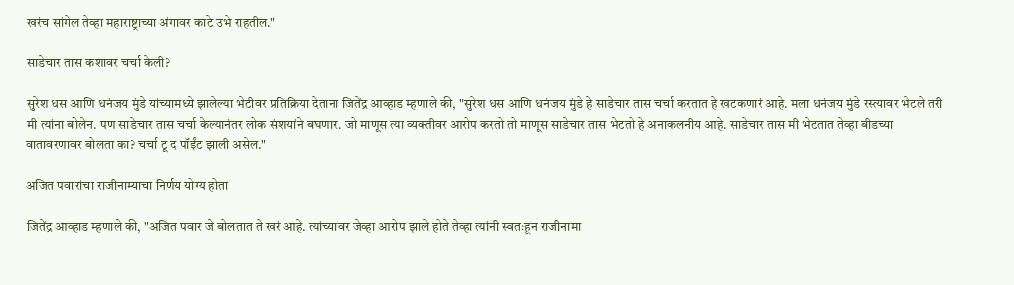खरंच सांगेल तेव्हा महाराष्ट्राच्या अंगावर काटे उभे राहतील."

साडेचार तास कशावर चर्चा केली?

सुरेश धस आणि धनंजय मुंडे यांच्यामध्ये झालेल्या भेटीवर प्रतिक्रिया देताना जितेंद्र आव्हाड म्हणाले की, "सुरेश धस आणि धनंजय मुंडे हे साडेचार तास चर्चा करतात हे खटकणारं आहे. मला धनंजय मुंडे रस्त्यावर भेटले तरी मी त्यांना बोलेन. पण साडेचार तास चर्चा केल्यानंतर लोक संशयांने बघणार. जो माणूस त्या व्यक्तीवर आरोप करतो तो माणूस साडेचार तास भेटतो हे अनाकलनीय आहे. साडेचार तास मी भेटतात तेव्हा बीडच्या वातावरणावर बोलता का? चर्चा टू द पॉईंट झाली असेल."

अजित पवारांचा राजीनाम्याचा निर्णय योग्य होता

जितेंद्र आव्हाड म्हणाले की, "अजित पवार जे बोलतात ते खरं आहे. त्यांच्यावर जेव्हा आरोप झाले होते तेव्हा त्यांनी स्वतःहून राजीनामा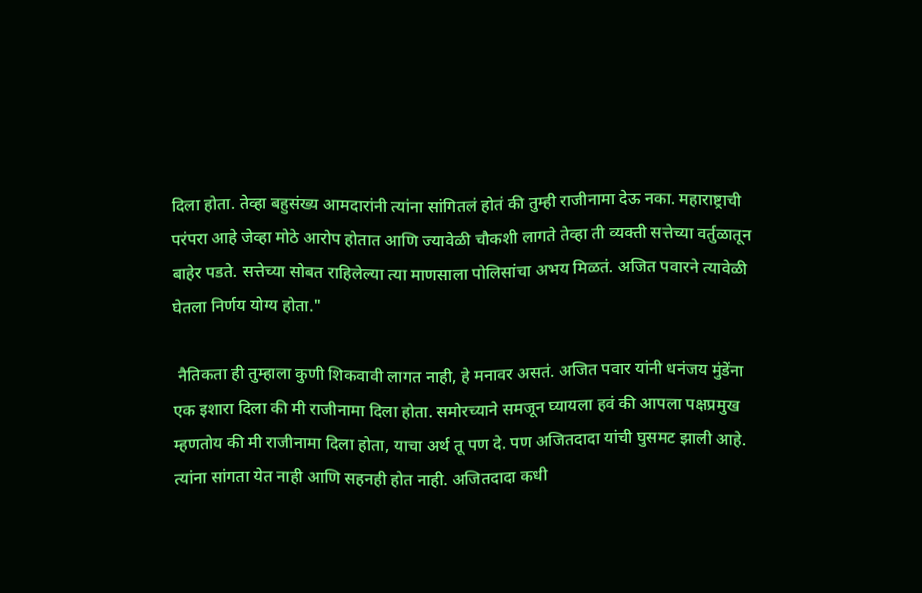दिला होता. तेव्हा बहुसंख्य आमदारांनी त्यांना सांगितलं होतं की तुम्ही राजीनामा देऊ नका. महाराष्ट्राची परंपरा आहे जेव्हा मोठे आरोप होतात आणि ज्यावेळी चौकशी लागते तेव्हा ती व्यक्ती सत्तेच्या वर्तुळातून बाहेर पडते. सत्तेच्या सोबत राहिलेल्या त्या माणसाला पोलिसांचा अभय मिळतं. अजित पवारने त्यावेळी घेतला निर्णय योग्य होता."

 नैतिकता ही तुम्हाला कुणी शिकवावी लागत नाही, हे मनावर असतं. अजित पवार यांनी धनंजय मुंडेंना एक इशारा दिला की मी राजीनामा दिला होता. समोरच्याने समजून घ्यायला हवं की आपला पक्षप्रमुख म्हणतोय की मी राजीनामा दिला होता, याचा अर्थ तू पण दे. पण अजितदादा यांची घुसमट झाली आहे. त्यांना सांगता येत नाही आणि सहनही होत नाही. अजितदादा कधी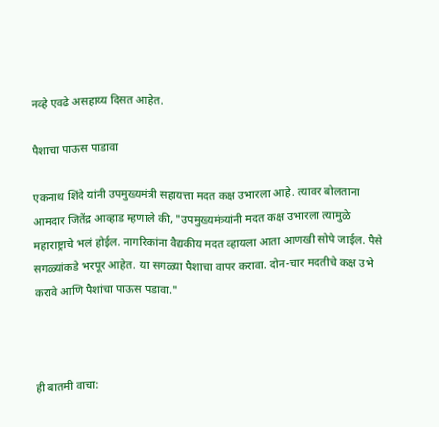नव्हे एवढे असहाय्य दिसत आहेत.

पैशाचा पाऊस पाडावा

एकनाथ शिंदे यांनी उपमुख्यमंत्री सहायत्ता मदत कक्ष उभारला आहे. त्यावर बोलताना आमदार जितेंद्र आव्हाड म्हणाले की, "उपमुख्यमंत्र्यांनी मदत कक्ष उभारला त्यामुळे महाराष्ट्राचे भलं होईल. नागरिकांना वैद्यकीय मदत व्हायला आता आणखी सोपे जाईल. पैसे सगळ्यांकडे भरपूर आहेत. या सगळ्या पैशाचा वापर करावा. दोन-चार मदतीचे कक्ष उभे करावे आणि पैशांचा पाऊस पडावा."



ही बातमी वाचा: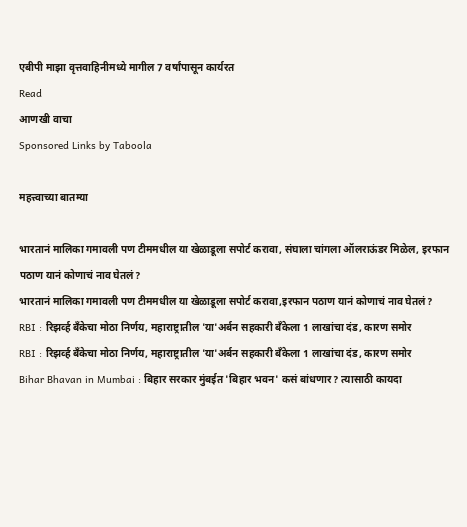एबीपी माझा वृत्तवाहिनीमध्ये मागील 7 वर्षांपासून कार्यरत
Read
आणखी वाचा
Sponsored Links by Taboola

महत्त्वाच्या बातम्या

भारतानं मालिका गमावली पण टीममधील या खेळाडूला सपोर्ट करावा, संघाला चांगला ऑलराऊंडर मिळेल, इरफान पठाण यानं कोणाचं नाव घेतलं?
भारतानं मालिका गमावली पण टीममधील या खेळाडूला सपोर्ट करावा,इरफान पठाण यानं कोणाचं नाव घेतलं?
RBI : रिझर्व्ह बँकेचा मोठा निर्णय, महाराष्ट्रातील 'या'अर्बन सहकारी बँकेला 1 लाखांचा दंड, कारण समोर
RBI : रिझर्व्ह बँकेचा मोठा निर्णय, महाराष्ट्रातील 'या'अर्बन सहकारी बँकेला 1 लाखांचा दंड, कारण समोर
Bihar Bhavan in Mumbai : बिहार सरकार मुंबईत 'बिहार भवन' कसं बांधणार? त्यासाठी कायदा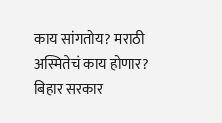काय सांगतोय? मराठी अस्मितेचं काय होणार?
बिहार सरकार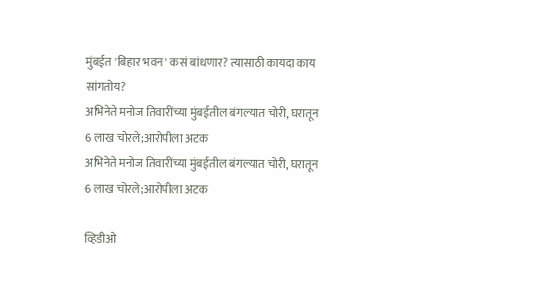मुंबईत 'बिहार भवन' कसं बांधणार? त्यासाठी कायदा काय सांगतोय?
अभिनेते मनोज तिवारींच्या मुंबईतील बंगल्यात चोरी, घरातून 6 लाख चोरले;आरोपीला अटक
अभिनेते मनोज तिवारींच्या मुंबईतील बंगल्यात चोरी, घरातून 6 लाख चोरले;आरोपीला अटक

व्हिडीओ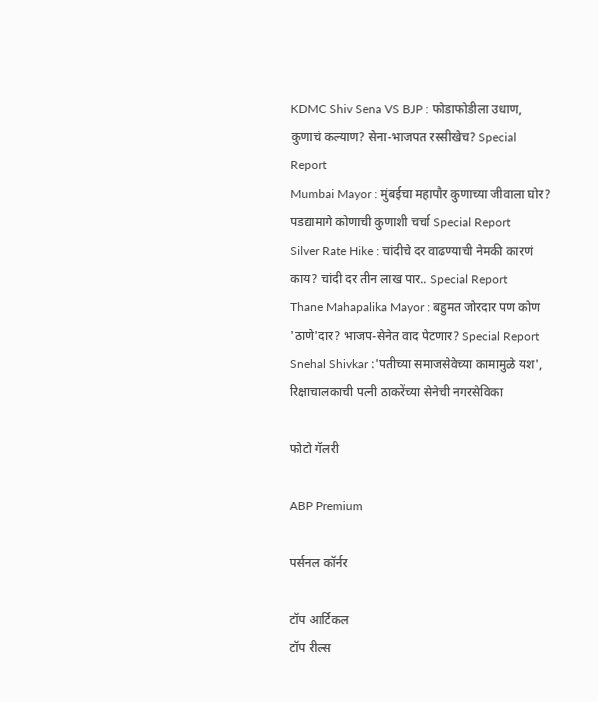KDMC Shiv Sena VS BJP : फोडाफोडीला उधाण, कुणाचं कल्याण? सेना-भाजपत रस्सीखेच? Special Report
Mumbai Mayor : मुंबईचा महापौर कुणाच्या जीवाला घोर? पडद्यामागे कोणाची कुणाशी चर्चा Special Report
Silver Rate Hike : चांदीचे दर वाढण्याची नेमकी कारणं काय? चांदी दर तीन लाख पार.. Special Report
Thane Mahapalika Mayor : बहुमत जोरदार पण कोण 'ठाणे'दार? भाजप-सेनेत वाद पेटणार? Special Report
Snehal Shivkar :'पतीच्या समाजसेवेच्या कामामुळे यश', रिक्षाचालकाची पत्नी ठाकरेंच्या सेनेची नगरसेविका

फोटो गॅलरी

ABP Premium

पर्सनल कॉर्नर

टॉप आर्टिकल
टॉप रील्स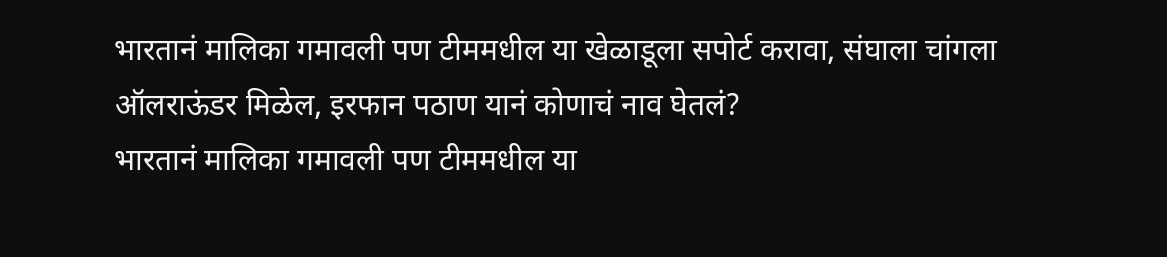भारतानं मालिका गमावली पण टीममधील या खेळाडूला सपोर्ट करावा, संघाला चांगला ऑलराऊंडर मिळेल, इरफान पठाण यानं कोणाचं नाव घेतलं?
भारतानं मालिका गमावली पण टीममधील या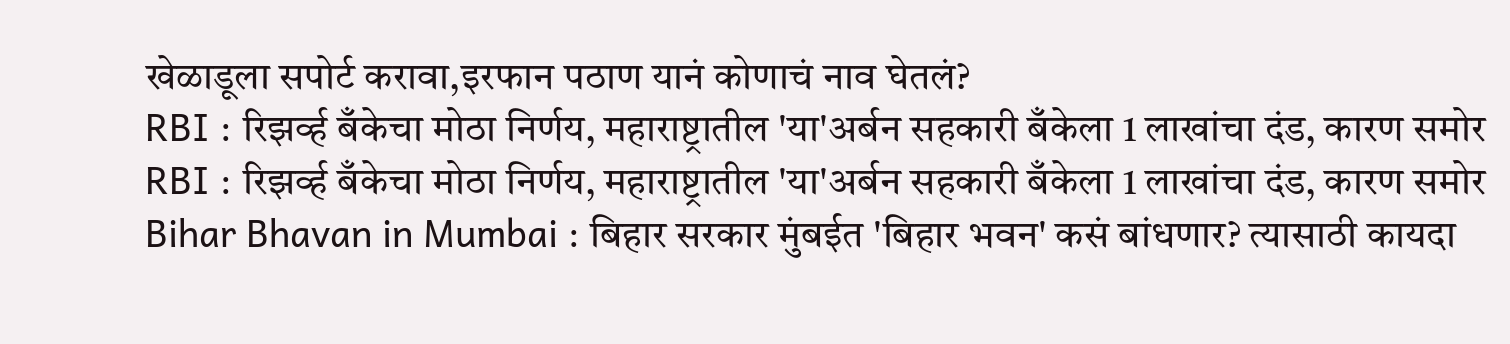खेळाडूला सपोर्ट करावा,इरफान पठाण यानं कोणाचं नाव घेतलं?
RBI : रिझर्व्ह बँकेचा मोठा निर्णय, महाराष्ट्रातील 'या'अर्बन सहकारी बँकेला 1 लाखांचा दंड, कारण समोर
RBI : रिझर्व्ह बँकेचा मोठा निर्णय, महाराष्ट्रातील 'या'अर्बन सहकारी बँकेला 1 लाखांचा दंड, कारण समोर
Bihar Bhavan in Mumbai : बिहार सरकार मुंबईत 'बिहार भवन' कसं बांधणार? त्यासाठी कायदा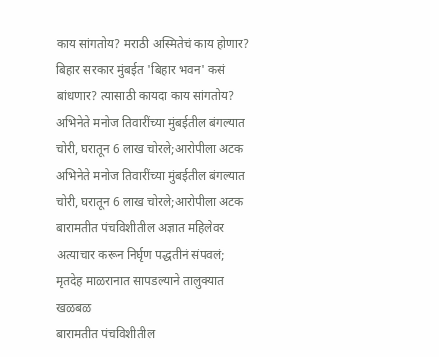काय सांगतोय? मराठी अस्मितेचं काय होणार?
बिहार सरकार मुंबईत 'बिहार भवन' कसं बांधणार? त्यासाठी कायदा काय सांगतोय?
अभिनेते मनोज तिवारींच्या मुंबईतील बंगल्यात चोरी, घरातून 6 लाख चोरले;आरोपीला अटक
अभिनेते मनोज तिवारींच्या मुंबईतील बंगल्यात चोरी, घरातून 6 लाख चोरले;आरोपीला अटक
बारामतीत पंचविशीतील अज्ञात महिलेवर अत्याचार करून निर्घृण पद्धतीनं संपवलं; मृतदेह माळरानात सापडल्याने तालुक्यात खळबळ
बारामतीत पंचविशीतील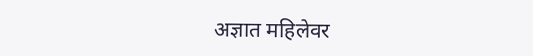अज्ञात महिलेवर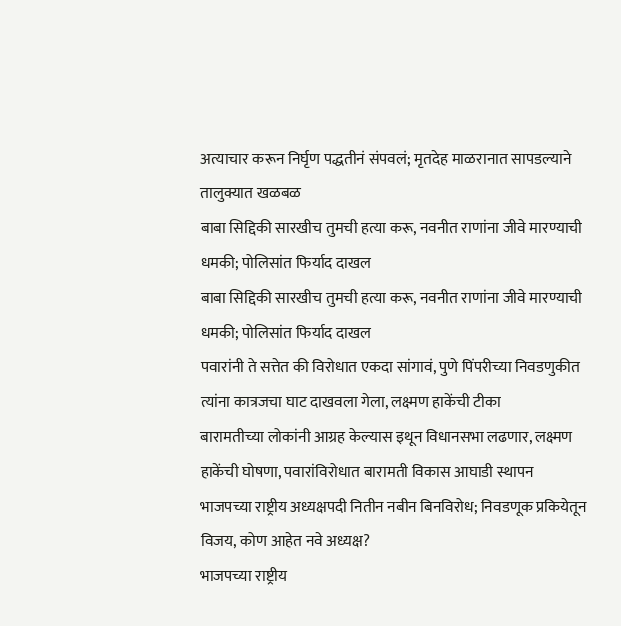अत्याचार करून निर्घृण पद्धतीनं संपवलं; मृतदेह माळरानात सापडल्याने तालुक्यात खळबळ
बाबा सिद्दिकी सारखीच तुमची हत्या करू, नवनीत राणांना जीवे मारण्याची धमकी; पोलिसांत फिर्याद दाखल
बाबा सिद्दिकी सारखीच तुमची हत्या करू, नवनीत राणांना जीवे मारण्याची धमकी; पोलिसांत फिर्याद दाखल
पवारांनी ते सत्तेत की विरोधात एकदा सांगावं, पुणे पिंपरीच्या निवडणुकीत त्यांना कात्रजचा घाट दाखवला गेला, लक्ष्मण हाकेंची टीका
बारामतीच्या लोकांनी आग्रह केल्यास इथून विधानसभा लढणार, लक्ष्मण हाकेंची घोषणा, पवारांविरोधात बारामती विकास आघाडी स्थापन
भाजपच्या राष्ट्रीय अध्यक्षपदी नितीन नबीन बिनविरोध; निवडणूक प्रकियेतून विजय, कोण आहेत नवे अध्यक्ष?
भाजपच्या राष्ट्रीय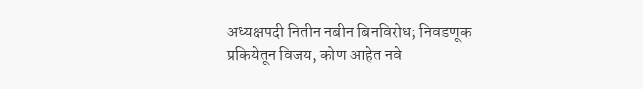अध्यक्षपदी नितीन नबीन बिनविरोध; निवडणूक प्रकियेतून विजय, कोण आहेत नवे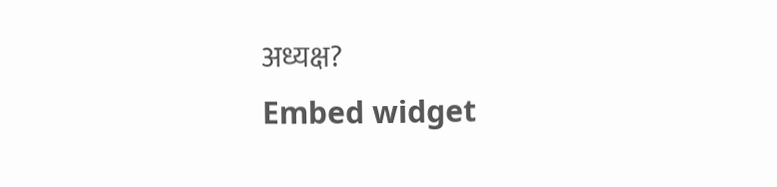अध्यक्ष?
Embed widget